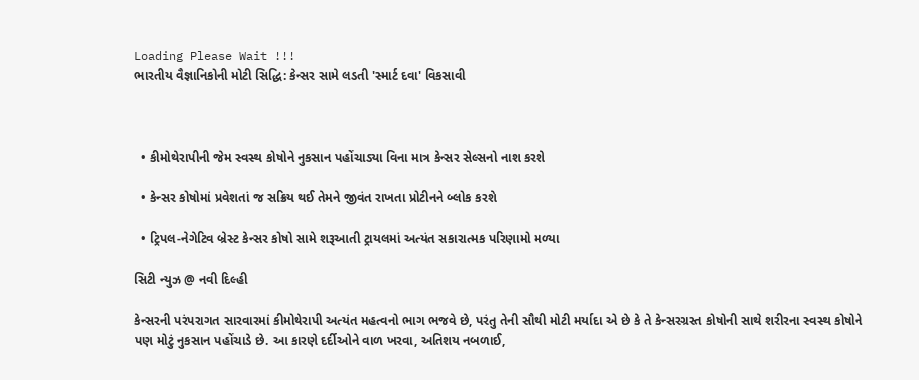Loading Please Wait !!!
ભારતીય વૈજ્ઞાનિકોની મોટી સિદ્ધિ: કેન્સર સામે લડતી 'સ્માર્ટ દવા' વિકસાવી



  • કીમોથેરાપીની જેમ સ્વસ્થ કોષોને નુકસાન પહોંચાડ્યા વિના માત્ર કેન્સર સેલ્સનો નાશ કરશે

  • કેન્સર કોષોમાં પ્રવેશતાં જ સક્રિય થઈ તેમને જીવંત રાખતા પ્રોટીનને બ્લોક કરશે

  • ટ્રિપલ-નેગેટિવ બ્રેસ્ટ કેન્સર કોષો સામે શરૂઆતી ટ્રાયલમાં અત્યંત સકારાત્મક પરિણામો મળ્યા

સિટી ન્યુઝ @ નવી દિલ્હી

કેન્સરની પરંપરાગત સારવારમાં કીમોથેરાપી અત્યંત મહત્વનો ભાગ ભજવે છે, પરંતુ તેની સૌથી મોટી મર્યાદા એ છે કે તે કેન્સરગ્રસ્ત કોષોની સાથે શરીરના સ્વસ્થ કોષોને પણ મોટું નુકસાન પહોંચાડે છે. આ કારણે દર્દીઓને વાળ ખરવા, અતિશય નબળાઈ,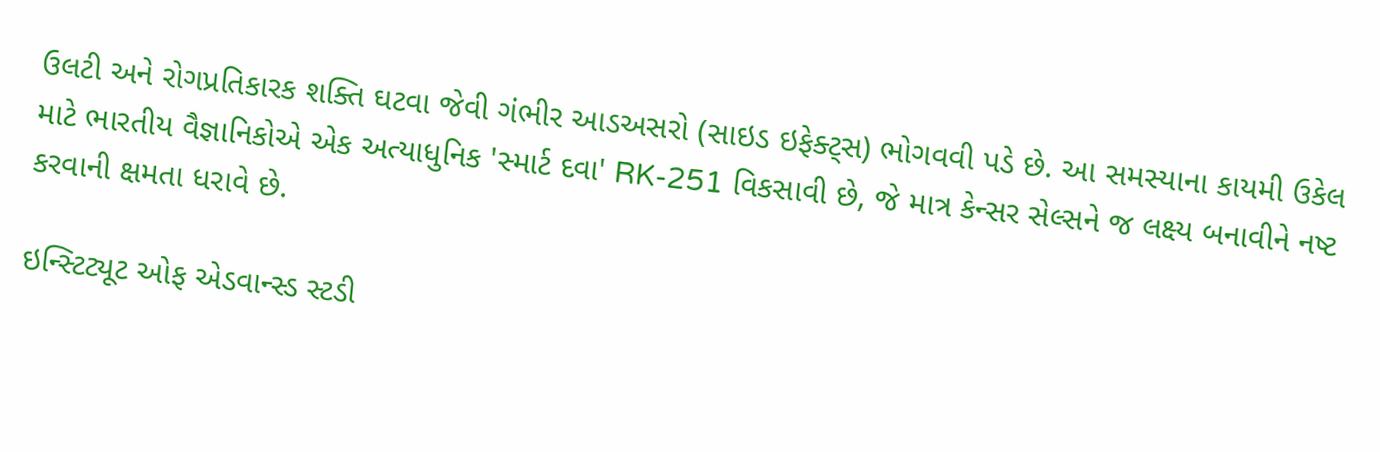ઉલટી અને રોગપ્રતિકારક શક્તિ ઘટવા જેવી ગંભીર આડઅસરો (સાઇડ ઇફેક્ટ્સ) ભોગવવી પડે છે. આ સમસ્યાના કાયમી ઉકેલ માટે ભારતીય વૈજ્ઞાનિકોએ એક અત્યાધુનિક 'સ્માર્ટ દવા' RK-251 વિકસાવી છે, જે માત્ર કેન્સર સેલ્સને જ લક્ષ્ય બનાવીને નષ્ટ કરવાની ક્ષમતા ધરાવે છે.

ઇન્સ્ટિટ્યૂટ ઓફ એડવાન્સ્ડ સ્ટડી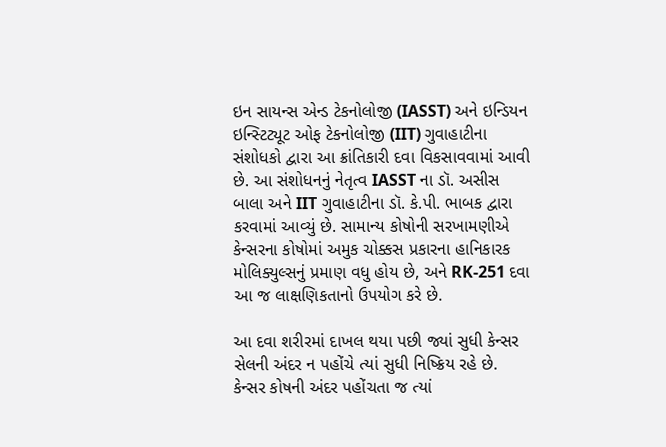ઇન સાયન્સ એન્ડ ટેકનોલોજી (IASST) અને ઇન્ડિયન ઇન્સ્ટિટ્યૂટ ઓફ ટેકનોલોજી (IIT) ગુવાહાટીના સંશોધકો દ્વારા આ ક્રાંતિકારી દવા વિકસાવવામાં આવી છે. આ સંશોધનનું નેતૃત્વ IASST ના ડૉ. અસીસ બાલા અને IIT ગુવાહાટીના ડૉ. કે.પી. ભાબક દ્વારા કરવામાં આવ્યું છે. સામાન્ય કોષોની સરખામણીએ કેન્સરના કોષોમાં અમુક ચોક્કસ પ્રકારના હાનિકારક મોલિક્યુલ્સનું પ્રમાણ વધુ હોય છે, અને RK-251 દવા આ જ લાક્ષણિકતાનો ઉપયોગ કરે છે.

આ દવા શરીરમાં દાખલ થયા પછી જ્યાં સુધી કેન્સર સેલની અંદર ન પહોંચે ત્યાં સુધી નિષ્ક્રિય રહે છે. કેન્સર કોષની અંદર પહોંચતા જ ત્યાં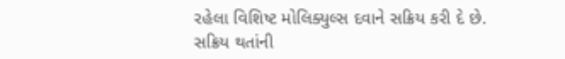રહેલા વિશિષ્ટ મોલિક્યુલ્સ દવાને સક્રિય કરી દે છે. સક્રિય થતાંની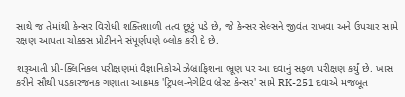સાથે જ તેમાંથી કેન્સર વિરોધી શક્તિશાળી તત્વ છૂટું પડે છે, જે કેન્સર સેલ્સને જીવંત રાખવા અને ઉપચાર સામે રક્ષણ આપતા ચોક્કસ પ્રોટીનને સંપૂર્ણપણે બ્લોક કરી દે છે.

શરૂઆતી પ્રી-ક્લિનિકલ પરીક્ષણમાં વૈજ્ઞાનિકોએ ઝેબ્રાફિશના ભ્રૂણ પર આ દવાનું સફળ પરીક્ષણ કર્યું છે. ખાસ કરીને સૌથી પડકારજનક ગણાતા આક્રમક 'ટ્રિપલ-નેગેટિવ બ્રેસ્ટ કેન્સર' સામે RK-251 દવાએ મજબૂત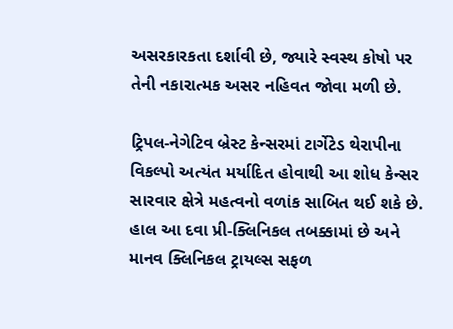અસરકારકતા દર્શાવી છે, જ્યારે સ્વસ્થ કોષો પર તેની નકારાત્મક અસર નહિવત જોવા મળી છે.

ટ્રિપલ-નેગેટિવ બ્રેસ્ટ કેન્સરમાં ટાર્ગેટેડ થેરાપીના વિકલ્પો અત્યંત મર્યાદિત હોવાથી આ શોધ કેન્સર સારવાર ક્ષેત્રે મહત્વનો વળાંક સાબિત થઈ શકે છે. હાલ આ દવા પ્રી-ક્લિનિકલ તબક્કામાં છે અને માનવ ક્લિનિકલ ટ્રાયલ્સ સફળ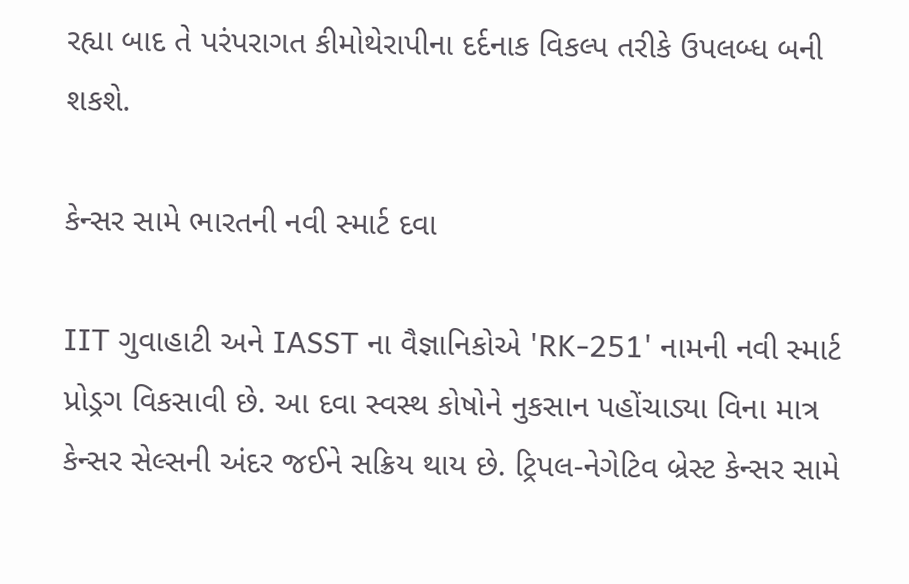રહ્યા બાદ તે પરંપરાગત કીમોથેરાપીના દર્દનાક વિકલ્પ તરીકે ઉપલબ્ધ બની શકશે.

કેન્સર સામે ભારતની નવી સ્માર્ટ દવા

IIT ગુવાહાટી અને IASST ના વૈજ્ઞાનિકોએ 'RK-251' નામની નવી સ્માર્ટ પ્રોડ્રગ વિકસાવી છે. આ દવા સ્વસ્થ કોષોને નુકસાન પહોંચાડ્યા વિના માત્ર કેન્સર સેલ્સની અંદર જઈને સક્રિય થાય છે. ટ્રિપલ-નેગેટિવ બ્રેસ્ટ કેન્સર સામે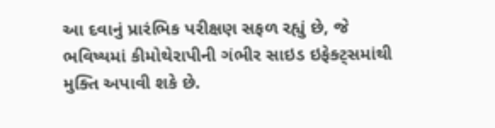આ દવાનું પ્રારંભિક પરીક્ષણ સફળ રહ્યું છે, જે ભવિષ્યમાં કીમોથેરાપીની ગંભીર સાઇડ ઇફેક્ટ્સમાંથી મુક્તિ અપાવી શકે છે.